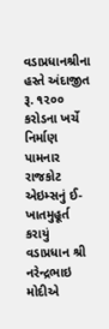વડાપ્રધાનશ્રીના હસ્તે અંદાજીત રૂ. ૧૨૦૦ કરોડના ખર્ચે નિર્માણ પામનાર રાજકોટ એઇમ્સનું ઈ- ખાતમુહૂર્ત કરાયું
વડાપ્રધાન શ્રી નરેન્દ્રભાઇ મોદીએ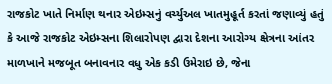રાજકોટ ખાતે નિર્માણ થનાર એઇમ્સનું વર્ચ્યુઅલ ખાતમુહૂર્ત કરતાં જણાવ્યું હતું કે આજે રાજકોટ એઇમ્સના શિલારોપણ દ્વારા દેશના આરોગ્ય ક્ષેત્રના આંતર માળખાને મજબૂત બનાવનાર વધુ એક કડી ઉમેરાઇ છે, જેના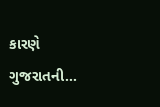કારણે ગુજરાતની…